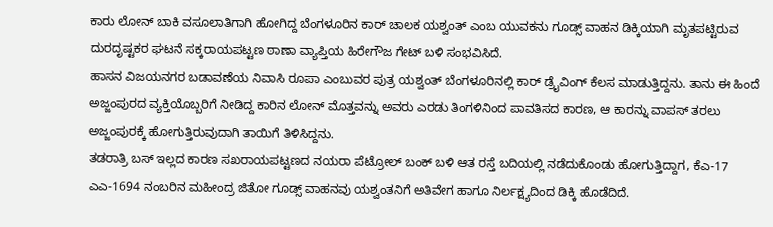ಕಾರು ಲೋನ್ ಬಾಕಿ ವಸೂಲಾತಿಗಾಗಿ ಹೋಗಿದ್ದ ಬೆಂಗಳೂರಿನ ಕಾರ್ ಚಾಲಕ ಯಶ್ವಂತ್ ಎಂಬ ಯುವಕನು ಗೂಡ್ಸ್ ವಾಹನ ಡಿಕ್ಕಿಯಾಗಿ ಮೃತಪಟ್ಟಿರುವ ದುರದೃಷ್ಟಕರ ಘಟನೆ ಸಕ್ಕರಾಯಪಟ್ಟಣ ಠಾಣಾ ವ್ಯಾಪ್ತಿಯ ಹಿರೇಗೌಜ ಗೇಟ್ ಬಳಿ ಸಂಭವಿಸಿದೆ.
ಹಾಸನ ವಿಜಯನಗರ ಬಡಾವಣೆಯ ನಿವಾಸಿ ರೂಪಾ ಎಂಬುವರ ಪುತ್ರ ಯಶ್ವಂತ್ ಬೆಂಗಳೂರಿನಲ್ಲಿ ಕಾರ್ ಡ್ರೈವಿಂಗ್ ಕೆಲಸ ಮಾಡುತ್ತಿದ್ದನು. ತಾನು ಈ ಹಿಂದೆ ಅಜ್ಜಂಪುರದ ವ್ಯಕ್ತಿಯೊಬ್ಬರಿಗೆ ನೀಡಿದ್ದ ಕಾರಿನ ಲೋನ್ ಮೊತ್ತವನ್ನು ಅವರು ಎರಡು ತಿಂಗಳಿನಿಂದ ಪಾವತಿಸದ ಕಾರಣ, ಆ ಕಾರನ್ನು ವಾಪಸ್ ತರಲು ಅಜ್ಜಂಪುರಕ್ಕೆ ಹೋಗುತ್ತಿರುವುದಾಗಿ ತಾಯಿಗೆ ತಿಳಿಸಿದ್ದನು.
ತಡರಾತ್ರಿ ಬಸ್ ಇಲ್ಲದ ಕಾರಣ ಸಖರಾಯಪಟ್ಟಣದ ನಯರಾ ಪೆಟ್ರೋಲ್ ಬಂಕ್ ಬಳಿ ಆತ ರಸ್ತೆ ಬದಿಯಲ್ಲಿ ನಡೆದುಕೊಂಡು ಹೋಗುತ್ತಿದ್ದಾಗ, ಕೆಎ-17 ಎಎ-1694 ನಂಬರಿನ ಮಹೀಂದ್ರ ಜಿತೋ ಗೂಡ್ಸ್ ವಾಹನವು ಯಶ್ವಂತನಿಗೆ ಅತಿವೇಗ ಹಾಗೂ ನಿರ್ಲಕ್ಷ್ಯದಿಂದ ಡಿಕ್ಕಿ ಹೊಡೆದಿದೆ.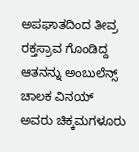ಅಪಘಾತದಿಂದ ತೀವ್ರ ರಕ್ತಸ್ರಾವ ಗೊಂಡಿದ್ದ ಆತನನ್ನು ಅಂಬುಲೆನ್ಸ್ ಚಾಲಕ ವಿನಯ್ ಅವರು ಚಿಕ್ಕಮಗಳೂರು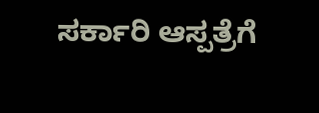ಸರ್ಕಾರಿ ಆಸ್ಪತ್ರೆಗೆ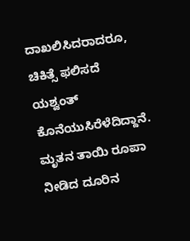ದಾಖಲಿಸಿದರಾದರೂ, ಚಿಕಿತ್ಸೆ ಫಲಿಸದೆ ಯಶ್ವಂತ್ ಕೊನೆಯುಸಿರೆಳೆದಿದ್ದಾನೆ. ಮೃತನ ತಾಯಿ ರೂಪಾ ನೀಡಿದ ದೂರಿನ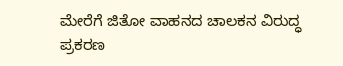ಮೇರೆಗೆ ಜಿತೋ ವಾಹನದ ಚಾಲಕನ ವಿರುದ್ಧ ಪ್ರಕರಣ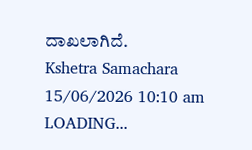ದಾಖಲಾಗಿದೆ.
Kshetra Samachara
15/06/2026 10:10 am
LOADING...